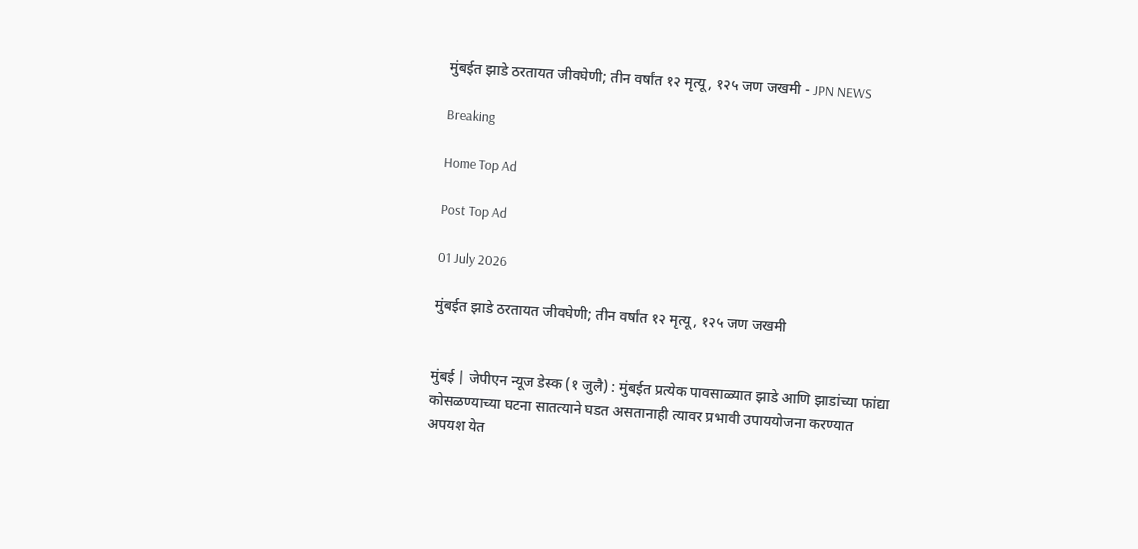मुंबईत झाडे ठरतायत जीवघेणी; तीन वर्षांत १२ मृत्यू, १२५ जण जखमी - JPN NEWS

Breaking

Home Top Ad

Post Top Ad

01 July 2026

मुंबईत झाडे ठरतायत जीवघेणी; तीन वर्षांत १२ मृत्यू, १२५ जण जखमी


मुंबई | जेपीएन न्यूज डेस्क (१ जुलै) : मुंबईत प्रत्येक पावसाळ्यात झाडे आणि झाडांच्या फांद्या कोसळण्याच्या घटना सातत्याने घडत असतानाही त्यावर प्रभावी उपाययोजना करण्यात अपयश येत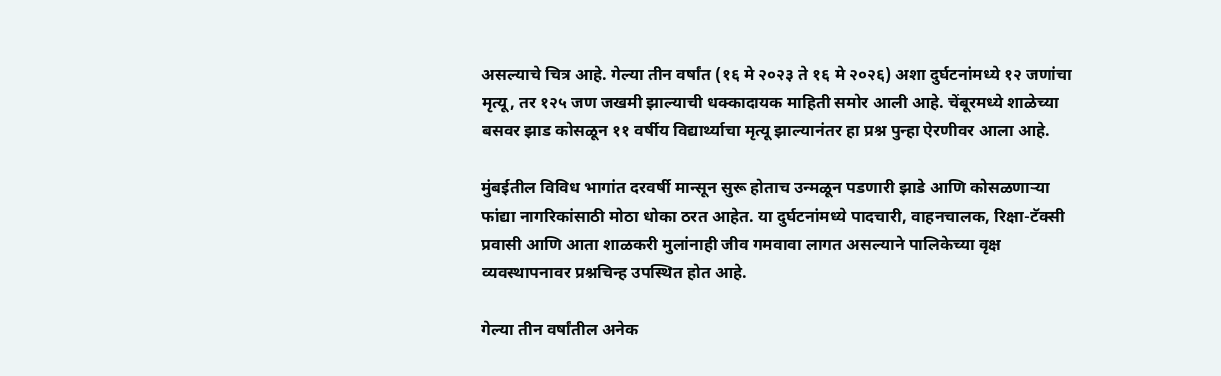असल्याचे चित्र आहे. गेल्या तीन वर्षांत (१६ मे २०२३ ते १६ मे २०२६) अशा दुर्घटनांमध्ये १२ जणांचा मृत्यू, तर १२५ जण जखमी झाल्याची धक्कादायक माहिती समोर आली आहे. चेंबूरमध्ये शाळेच्या बसवर झाड कोसळून ११ वर्षीय विद्यार्थ्याचा मृत्यू झाल्यानंतर हा प्रश्न पुन्हा ऐरणीवर आला आहे.

मुंबईतील विविध भागांत दरवर्षी मान्सून सुरू होताच उन्मळून पडणारी झाडे आणि कोसळणाऱ्या फांद्या नागरिकांसाठी मोठा धोका ठरत आहेत. या दुर्घटनांमध्ये पादचारी, वाहनचालक, रिक्षा-टॅक्सी प्रवासी आणि आता शाळकरी मुलांनाही जीव गमवावा लागत असल्याने पालिकेच्या वृक्ष व्यवस्थापनावर प्रश्नचिन्ह उपस्थित होत आहे.

गेल्या तीन वर्षांतील अनेक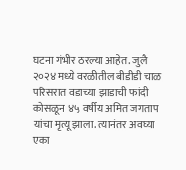घटना गंभीर ठरल्या आहेत. जुलै २०२४ मध्ये वरळीतील बीडीडी चाळ परिसरात वडाच्या झाडाची फांदी कोसळून ४५ वर्षीय अमित जगताप यांचा मृत्यू झाला. त्यानंतर अवघ्या एका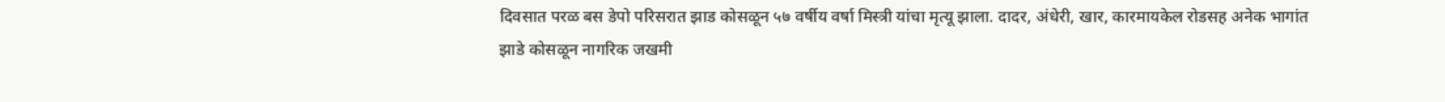दिवसात परळ बस डेपो परिसरात झाड कोसळून ५७ वर्षीय वर्षा मिस्त्री यांचा मृत्यू झाला. दादर, अंधेरी, खार, कारमायकेल रोडसह अनेक भागांत झाडे कोसळून नागरिक जखमी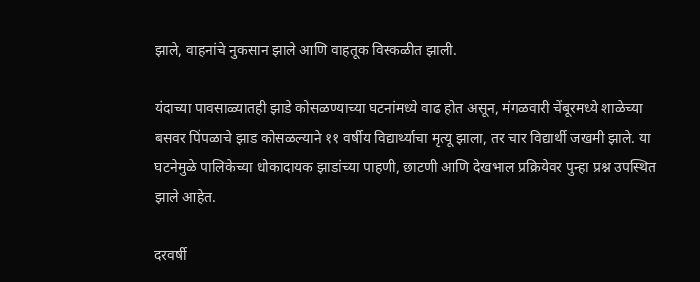झाले, वाहनांचे नुकसान झाले आणि वाहतूक विस्कळीत झाली.

यंदाच्या पावसाळ्यातही झाडे कोसळण्याच्या घटनांमध्ये वाढ होत असून, मंगळवारी चेंबूरमध्ये शाळेच्या बसवर पिंपळाचे झाड कोसळल्याने ११ वर्षीय विद्यार्थ्याचा मृत्यू झाला, तर चार विद्यार्थी जखमी झाले. या घटनेमुळे पालिकेच्या धोकादायक झाडांच्या पाहणी, छाटणी आणि देखभाल प्रक्रियेवर पुन्हा प्रश्न उपस्थित झाले आहेत.

दरवर्षी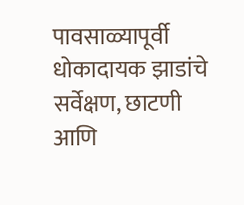पावसाळ्यापूर्वी धोकादायक झाडांचे सर्वेक्षण, छाटणी आणि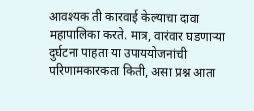आवश्यक ती कारवाई केल्याचा दावा महापालिका करते. मात्र, वारंवार घडणाऱ्या दुर्घटना पाहता या उपाययोजनांची परिणामकारकता किती, असा प्रश्न आता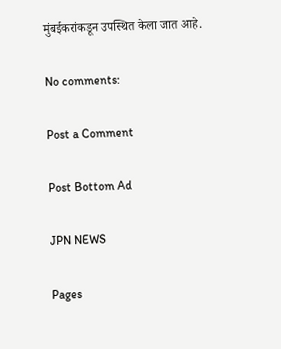मुंबईकरांकडून उपस्थित केला जात आहे.

No comments:

Post a Comment

Post Bottom Ad

JPN NEWS

Pages